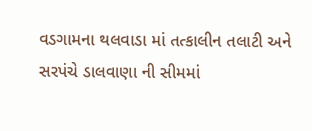વડગામના થલવાડા માં તત્કાલીન તલાટી અને સરપંચે ડાલવાણા ની સીમમાં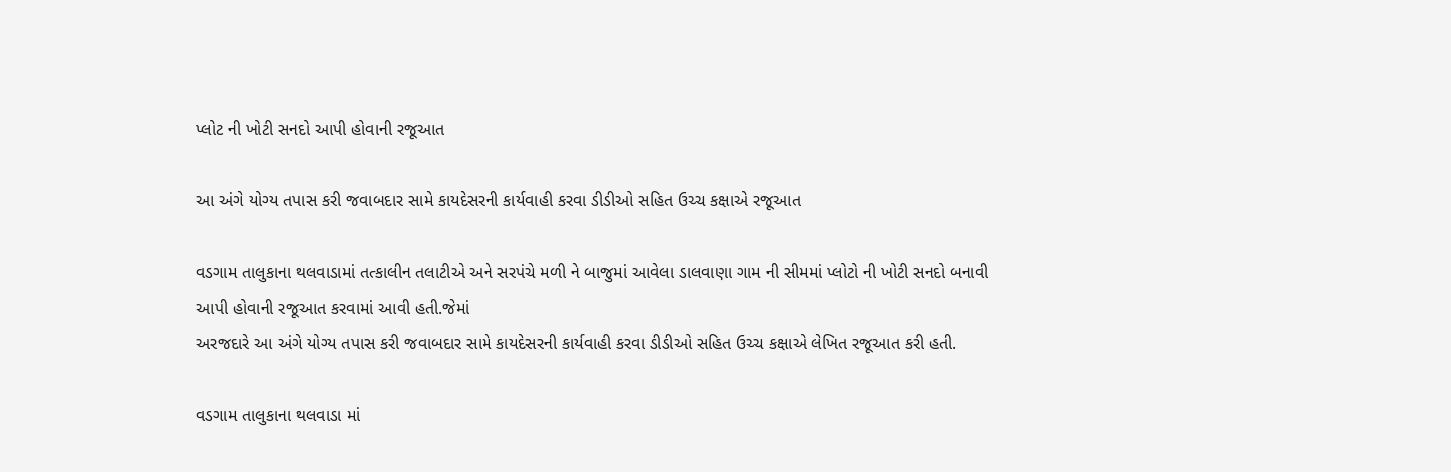પ્લોટ ની ખોટી સનદો આપી હોવાની રજૂઆત

આ અંગે યોગ્ય તપાસ કરી જવાબદાર સામે કાયદેસરની કાર્યવાહી કરવા ડીડીઓ સહિત ઉચ્ચ કક્ષાએ રજૂઆત

વડગામ તાલુકાના થલવાડામાં તત્કાલીન તલાટીએ અને સરપંચે મળી ને બાજુમાં આવેલા ડાલવાણા ગામ ની સીમમાં પ્લોટો ની ખોટી સનદો બનાવી આપી હોવાની રજૂઆત કરવામાં આવી હતી.જેમાં
અરજદારે આ અંગે યોગ્ય તપાસ કરી જવાબદાર સામે કાયદેસરની કાર્યવાહી કરવા ડીડીઓ સહિત ઉચ્ચ કક્ષાએ લેખિત રજૂઆત કરી હતી.

વડગામ તાલુકાના થલવાડા માં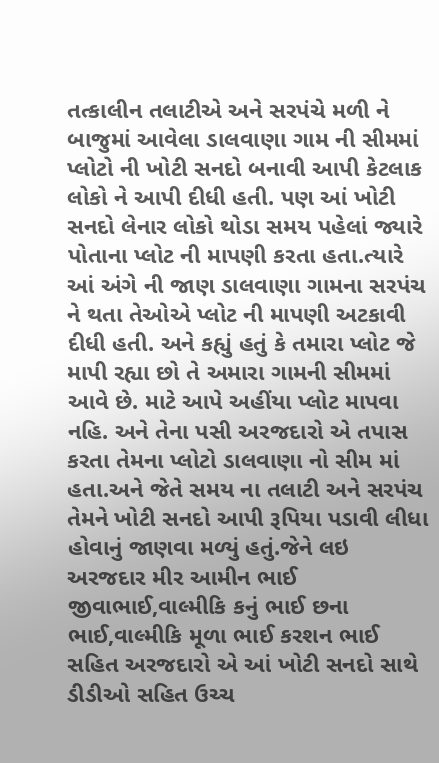તત્કાલીન તલાટીએ અને સરપંચે મળી ને બાજુમાં આવેલા ડાલવાણા ગામ ની સીમમાં પ્લોટો ની ખોટી સનદો બનાવી આપી કેટલાક લોકો ને આપી દીધી હતી. પણ આં ખોટી સનદો લેનાર લોકો થોડા સમય પહેલાં જ્યારે પોતાના પ્લોટ ની માપણી કરતા હતા.ત્યારે આં અંગે ની જાણ ડાલવાણા ગામના સરપંચ ને થતા તેઓએ પ્લોટ ની માપણી અટકાવી દીધી હતી. અને કહ્યું હતું કે તમારા પ્લોટ જે માપી રહ્યા છો તે અમારા ગામની સીમમાં આવે છે. માટે આપે અહીંયા પ્લોટ માપવા નહિ. અને તેના પસી અરજદારો એ તપાસ કરતા તેમના પ્લોટો ડાલવાણા નો સીમ માં હતા.અને જેતે સમય ના તલાટી અને સરપંચ તેમને ખોટી સનદો આપી રૂપિયા પડાવી લીધા હોવાનું જાણવા મળ્યું હતું.જેને લઇ અરજદાર મીર આમીન ભાઈ જીવાભાઈ,વાલ્મીકિ કનું ભાઈ છના ભાઈ,વાલ્મીકિ મૂળા ભાઈ કરશન ભાઈ સહિત અરજદારો એ આં ખોટી સનદો સાથે ડીડીઓ સહિત ઉચ્ચ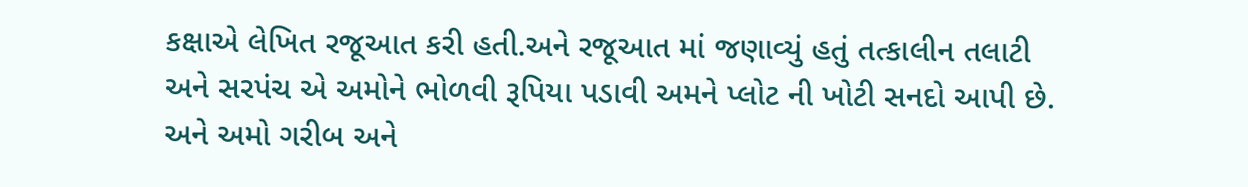કક્ષાએ લેખિત રજૂઆત કરી હતી.અને રજૂઆત માં જણાવ્યું હતું તત્કાલીન તલાટી અને સરપંચ એ અમોને ભોળવી રૂપિયા પડાવી અમને પ્લોટ ની ખોટી સનદો આપી છે. અને અમો ગરીબ અને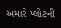અમારે પ્લોટની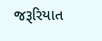જરૂરિયાત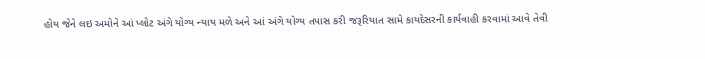હોય જેને લઇ અમોને આં પ્લોટ અંગે યોગ્ય ન્યાય મળે અને આં અંગે યોગ્ય તપાસ કરી જરૂરિયાત સામે કાયદેસરની કાર્યવાહી કરવામાં આવે તેવી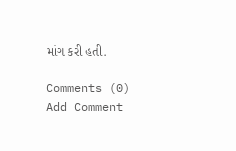માંગ કરી હતી.

Comments (0)
Add Comment